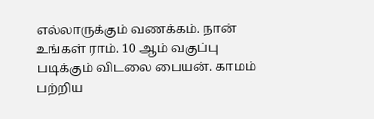எல்லாருக்கும் வணக்கம். நான் உங்கள் ராம். 10 ஆம் வகுப்பு படிக்கும் விடலை பையன். காமம் பற்றிய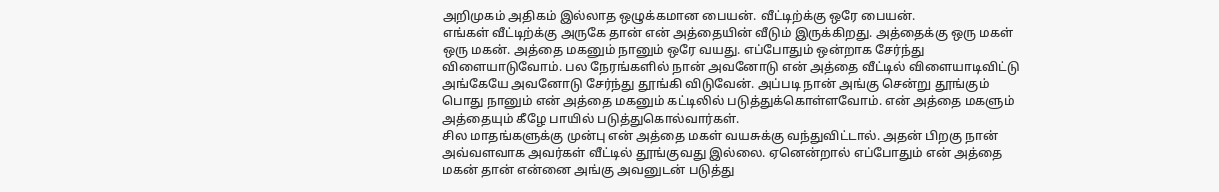அறிமுகம் அதிகம் இல்லாத ஒழுக்கமான பையன். வீட்டிற்க்கு ஒரே பையன்.
எங்கள் வீட்டிற்க்கு அருகே தான் என் அத்தையின் வீடும் இருக்கிறது. அத்தைக்கு ஒரு மகள் ஒரு மகன். அத்தை மகனும் நானும் ஒரே வயது. எப்போதும் ஒன்றாக சேர்ந்து விளையாடுவோம். பல நேரங்களில் நான் அவனோடு என் அத்தை வீட்டில் விளையாடிவிட்டு அங்கேயே அவனோடு சேர்ந்து தூங்கி விடுவேன். அப்படி நான் அங்கு சென்று தூங்கும் பொது நானும் என் அத்தை மகனும் கட்டிலில் படுத்துக்கொள்ளவோம். என் அத்தை மகளும் அத்தையும் கீழே பாயில் படுத்துகொல்வார்கள்.
சில மாதங்களுக்கு முன்பு என் அத்தை மகள் வயசுக்கு வந்துவிட்டால். அதன் பிறகு நான் அவ்வளவாக அவர்கள் வீட்டில் தூங்குவது இல்லை. ஏனென்றால் எப்போதும் என் அத்தை மகன் தான் என்னை அங்கு அவனுடன் படுத்து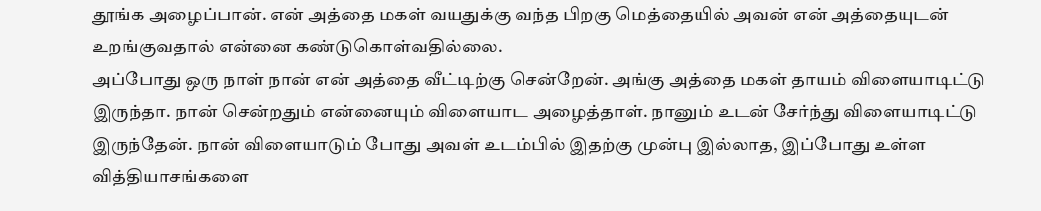தூங்க அழைப்பான். என் அத்தை மகள் வயதுக்கு வந்த பிறகு மெத்தையில் அவன் என் அத்தையுடன் உறங்குவதால் என்னை கண்டுகொள்வதில்லை.
அப்போது ஒரு நாள் நான் என் அத்தை வீட்டிற்கு சென்றேன். அங்கு அத்தை மகள் தாயம் விளையாடிட்டு இருந்தா. நான் சென்றதும் என்னையும் விளையாட அழைத்தாள். நானும் உடன் சேர்ந்து விளையாடிட்டு இருந்தேன். நான் விளையாடும் போது அவள் உடம்பில் இதற்கு முன்பு இல்லாத, இப்போது உள்ள வித்தியாசங்களை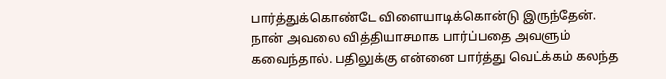பார்த்துக்கொண்டே விளையாடிக்கொன்டு இருந்தேன். நான் அவலை வித்தியாசமாக பார்ப்பதை அவளும் கவைந்தால். பதிலுக்கு என்னை பார்த்து வெட்க்கம் கலந்த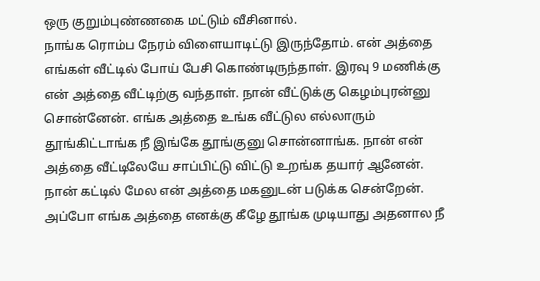ஒரு குறும்புண்ணகை மட்டும் வீசினால்.
நாங்க ரொம்ப நேரம் விளையாடிட்டு இருந்தோம். என் அத்தை எங்கள் வீட்டில் போய் பேசி கொண்டிருந்தாள். இரவு 9 மணிக்கு என் அத்தை வீட்டிற்கு வந்தாள். நான் வீட்டுக்கு கெழம்புரன்னு சொன்னேன். எங்க அத்தை உங்க வீட்டுல எல்லாரும் தூங்கிட்டாங்க நீ இங்கே தூங்குனு சொன்னாங்க. நான் என் அத்தை வீட்டிலேயே சாப்பிட்டு விட்டு உறங்க தயார் ஆனேன்.
நான் கட்டில் மேல என் அத்தை மகனுடன் படுக்க சென்றேன். அப்போ எங்க அத்தை எனக்கு கீழே தூங்க முடியாது அதனால நீ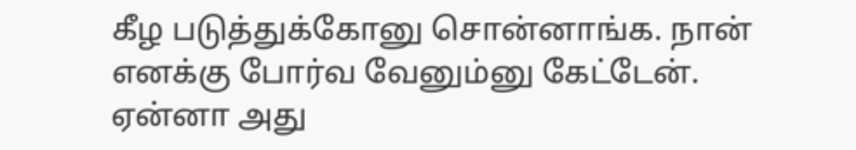கீழ படுத்துக்கோனு சொன்னாங்க. நான் எனக்கு போர்வ வேனும்னு கேட்டேன். ஏன்னா அது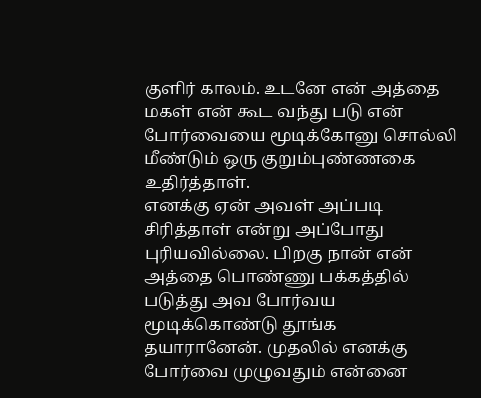குளிர் காலம். உடனே என் அத்தை மகள் என் கூட வந்து படு என் போர்வையை மூடிக்கோனு சொல்லி மீண்டும் ஒரு குறும்புண்ணகை உதிர்த்தாள்.
எனக்கு ஏன் அவள் அப்படி சிரித்தாள் என்று அப்போது புரியவில்லை. பிறகு நான் என் அத்தை பொண்ணு பக்கத்தில் படுத்து அவ போர்வய மூடிக்கொண்டு தூங்க தயாரானேன். முதலில் எனக்கு போர்வை முழுவதும் என்னை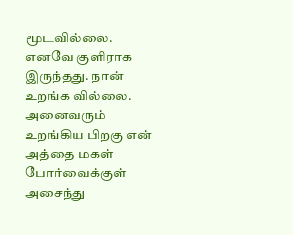மூடவில்லை. எனவே குளிராக இருந்தது. நான் உறங்க வில்லை.
அனைவரும் உறங்கிய பிறகு என் அத்தை மகள் போர்வைக்குள் அசைந்து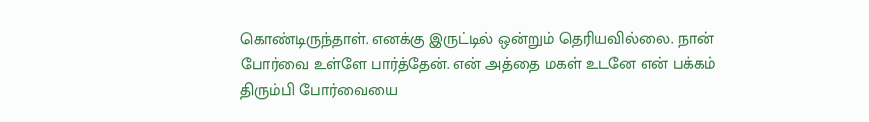கொண்டிருந்தாள். எனக்கு இருட்டில் ஒன்றும் தெரியவில்லை. நான் போர்வை உள்ளே பார்த்தேன். என் அத்தை மகள் உடனே என் பக்கம் திரும்பி போர்வையை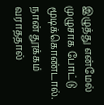இழுத்து என்மேல் முழுசாக போட்டு மூடிக்கொண்டால்.
நான் தூக்கம் வராததால்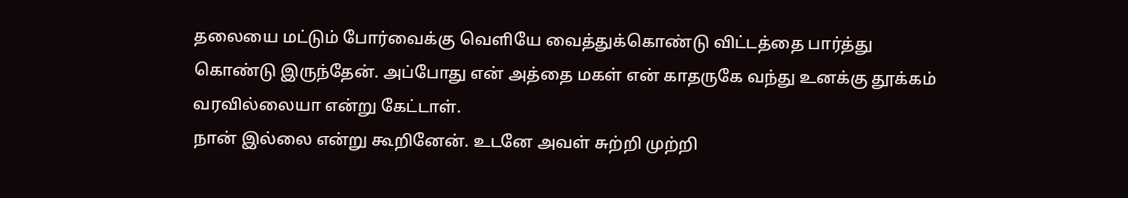தலையை மட்டும் போர்வைக்கு வெளியே வைத்துக்கொண்டு விட்டத்தை பார்த்து கொண்டு இருந்தேன். அப்போது என் அத்தை மகள் என் காதருகே வந்து உனக்கு தூக்கம் வரவில்லையா என்று கேட்டாள்.
நான் இல்லை என்று கூறினேன். உடனே அவள் சுற்றி முற்றி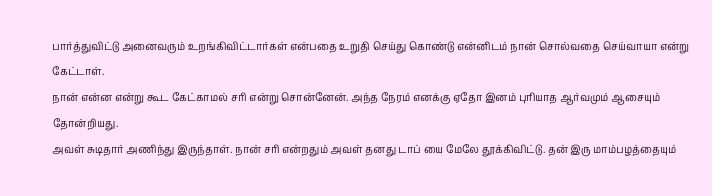பார்த்துவிட்டு அனைவரும் உறங்கிவிட்டார்கள் என்பதை உறுதி செய்து கொண்டு என்னிடம் நான் சொல்வதை செய்வாயா என்று கேட்டாள்.
நான் என்ன என்று கூட கேட்காமல் சரி என்று சொன்னேன். அந்த நேரம் எனக்கு ஏதோ இனம் புரியாத ஆர்வமும் ஆசையும் தோன்றியது.
அவள் சுடிதார் அணிந்து இருந்தாள். நான் சரி என்றதும் அவள் தனது டாப் யை மேலே தூக்கிவிட்டு. தன் இரு மாம்பழத்தையும்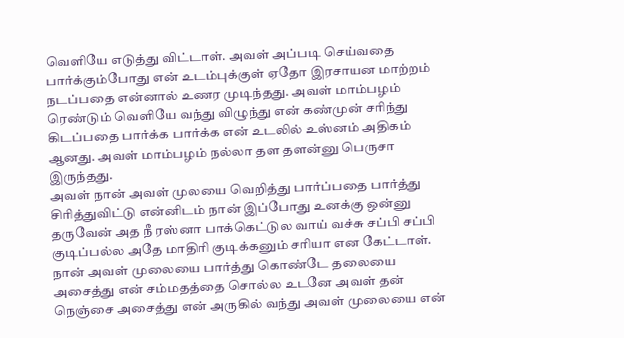வெளியே எடுத்து விட்டாள். அவள் அப்படி செய்வதை பார்க்கும்போது என் உடம்புக்குள் ஏதோ இரசாயன மாற்றம் நடப்பதை என்னால் உணர முடிந்தது. அவள் மாம்பழம் ரெண்டும் வெளியே வந்து விழுந்து என் கண்முன் சரிந்து கிடப்பதை பார்க்க பார்க்க என் உடலில் உஸ்னம் அதிகம் ஆனது. அவள் மாம்பழம் நல்லா தள தளன்னு பெருசா இருந்தது.
அவள் நான் அவள் முலயை வெறித்து பார்ப்பதை பார்த்து சிரித்துவிட்டு என்னிடம் நான் இப்போது உனக்கு ஒன்னு தருவேன் அத நீ ரஸ்னா பாக்கெட்டுல வாய் வச்சு சப்பி சப்பி குடிப்பல்ல அதே மாதிரி குடிக்கனும் சரியா என கேட்டாள்.
நான் அவள் முலையை பார்த்து கொண்டே தலையை அசைத்து என் சம்மதத்தை சொல்ல உடனே அவள் தன் நெஞ்சை அசைத்து என் அருகில் வந்து அவள் முலையை என்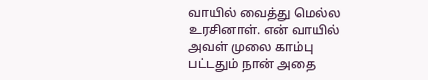வாயில் வைத்து மெல்ல உரசினாள். என் வாயில் அவள் முலை காம்பு பட்டதும் நான் அதை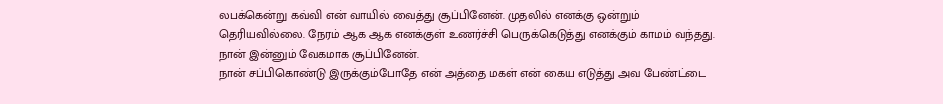லபக்கென்று கவ்வி என் வாயில் வைத்து சூப்பினேன். முதலில் எனக்கு ஒன்றும் தெரியவில்லை. நேரம் ஆக ஆக எனக்குள் உணர்ச்சி பெருக்கெடுத்து எனக்கும் காமம் வந்தது. நான் இன்னும் வேகமாக சூப்பினேன்.
நான் சப்பிகொண்டு இருக்கும்போதே என் அத்தை மகள் என் கைய எடுத்து அவ பேண்ட்டை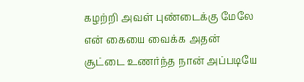கழற்றி அவள் புண்டைக்கு மேலே என் கையை வைக்க அதன் சூட்டை உணர்ந்த நான் அப்படியே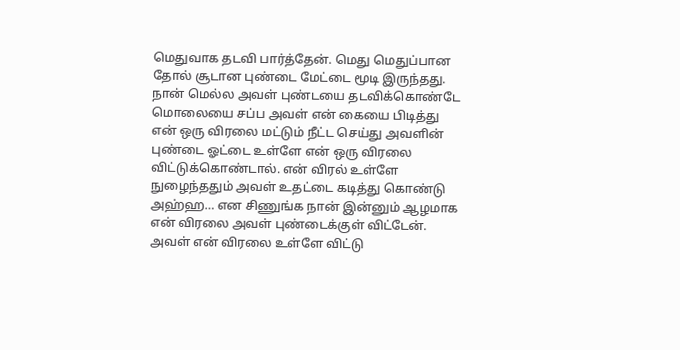மெதுவாக தடவி பார்த்தேன். மெது மெதுப்பான தோல் சூடான புண்டை மேட்டை மூடி இருந்தது. நான் மெல்ல அவள் புண்டயை தடவிக்கொண்டே மொலையை சப்ப அவள் என் கையை பிடித்து என் ஒரு விரலை மட்டும் நீட்ட செய்து அவளின் புண்டை ஓட்டை உள்ளே என் ஒரு விரலை விட்டுக்கொண்டால். என் விரல் உள்ளே நுழைந்ததும் அவள் உதட்டை கடித்து கொண்டு அஹ்ஹ… என சிணுங்க நான் இன்னும் ஆழமாக என் விரலை அவள் புண்டைக்குள் விட்டேன்.
அவள் என் விரலை உள்ளே விட்டு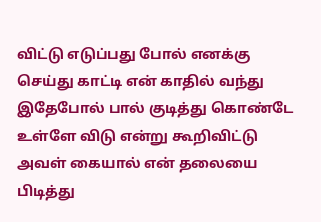விட்டு எடுப்பது போல் எனக்கு செய்து காட்டி என் காதில் வந்து இதேபோல் பால் குடித்து கொண்டே உள்ளே விடு என்று கூறிவிட்டு அவள் கையால் என் தலையை பிடித்து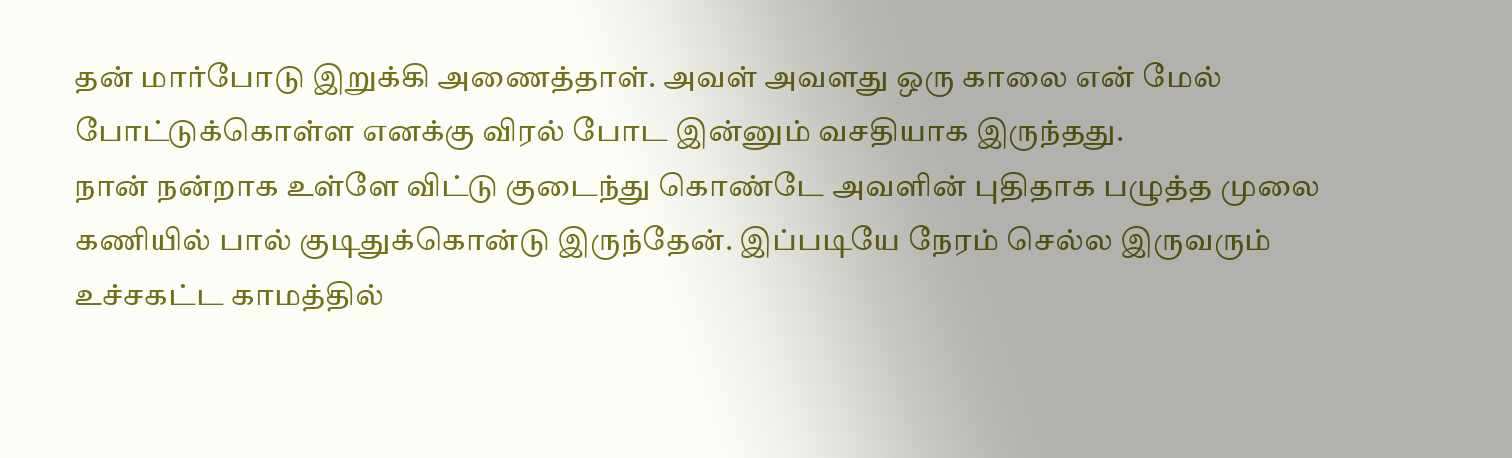தன் மார்போடு இறுக்கி அணைத்தாள். அவள் அவளது ஒரு காலை என் மேல் போட்டுக்கொள்ள எனக்கு விரல் போட இன்னும் வசதியாக இருந்தது.
நான் நன்றாக உள்ளே விட்டு குடைந்து கொண்டே அவளின் புதிதாக பழுத்த முலை கணியில் பால் குடிதுக்கொன்டு இருந்தேன். இப்படியே நேரம் செல்ல இருவரும் உச்சகட்ட காமத்தில்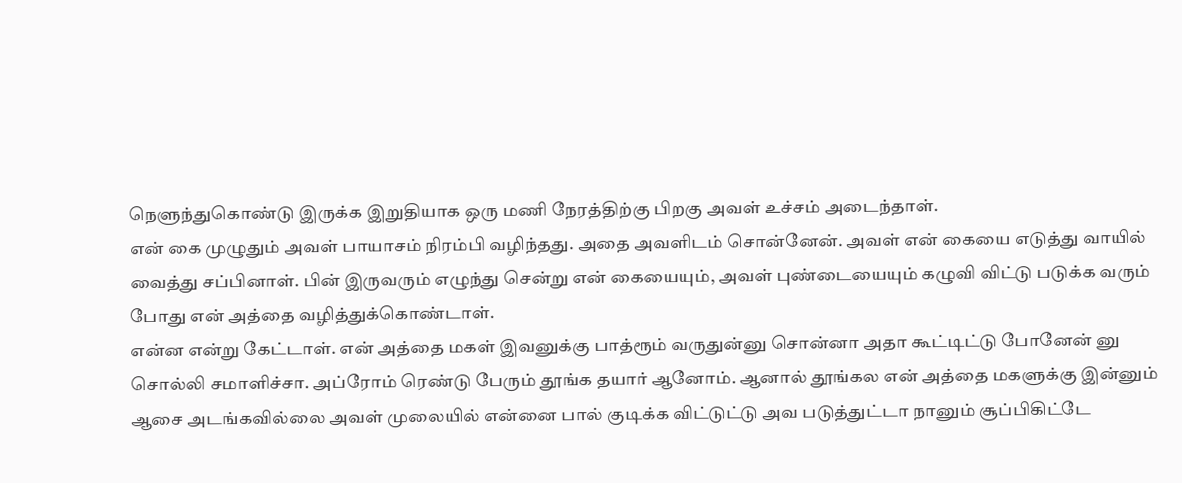நெளுந்துகொண்டு இருக்க இறுதியாக ஒரு மணி நேரத்திற்கு பிறகு அவள் உச்சம் அடைந்தாள்.
என் கை முழுதும் அவள் பாயாசம் நிரம்பி வழிந்தது. அதை அவளிடம் சொன்னேன். அவள் என் கையை எடுத்து வாயில் வைத்து சப்பினாள். பின் இருவரும் எழுந்து சென்று என் கையையும், அவள் புண்டையையும் கழுவி விட்டு படுக்க வரும் போது என் அத்தை வழித்துக்கொண்டாள்.
என்ன என்று கேட்டாள். என் அத்தை மகள் இவனுக்கு பாத்ரூம் வருதுன்னு சொன்னா அதா கூட்டிட்டு போனேன் னு சொல்லி சமாளிச்சா. அப்ரோம் ரெண்டு பேரும் தூங்க தயார் ஆனோம். ஆனால் தூங்கல என் அத்தை மகளுக்கு இன்னும் ஆசை அடங்கவில்லை அவள் முலையில் என்னை பால் குடிக்க விட்டுட்டு அவ படுத்துட்டா நானும் சூப்பிகிட்டே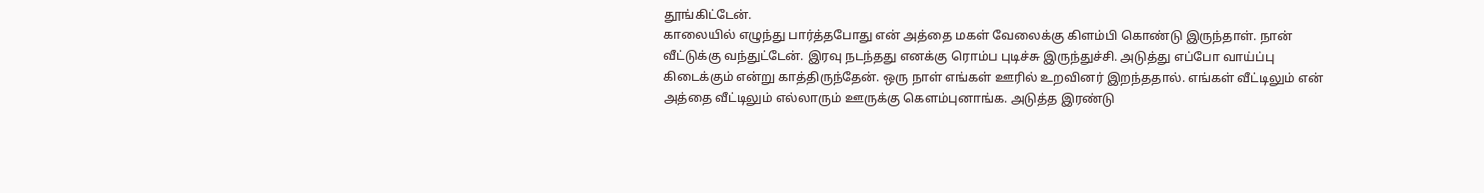தூங்கிட்டேன்.
காலையில் எழுந்து பார்த்தபோது என் அத்தை மகள் வேலைக்கு கிளம்பி கொண்டு இருந்தாள். நான் வீட்டுக்கு வந்துட்டேன். இரவு நடந்தது எனக்கு ரொம்ப புடிச்சு இருந்துச்சி. அடுத்து எப்போ வாய்ப்பு கிடைக்கும் என்று காத்திருந்தேன். ஒரு நாள் எங்கள் ஊரில் உறவினர் இறந்ததால். எங்கள் வீட்டிலும் என் அத்தை வீட்டிலும் எல்லாரும் ஊருக்கு கெளம்புனாங்க. அடுத்த இரண்டு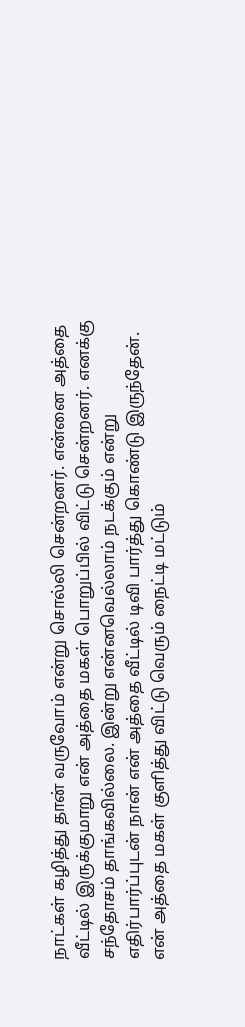நாட்கள் கழித்து தான் வருவோம் என்று சொல்லி சென்றனர். என்னை அத்தை வீட்டில் இருக்குமாறு என் அத்தை மகள் பொறுப்பில் விட்டு சென்றனர். எனக்கு சந்தோசம் தாங்கவில்லை. இன்று என்னவெல்லாம் நடக்கும் என்று எதிர்பார்ப்புடன் நான் என் அத்தை வீட்டில் டிவி பார்த்து கொண்டு இருந்தேன்.
என் அத்தை மகள் குளித்து விட்டு வெரும் நைட்டி மட்டும்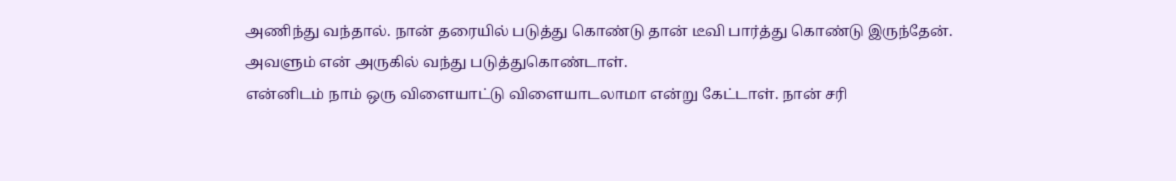அணிந்து வந்தால். நான் தரையில் படுத்து கொண்டு தான் டீவி பார்த்து கொண்டு இருந்தேன். அவளும் என் அருகில் வந்து படுத்துகொண்டாள்.
என்னிடம் நாம் ஒரு விளையாட்டு விளையாடலாமா என்று கேட்டாள். நான் சரி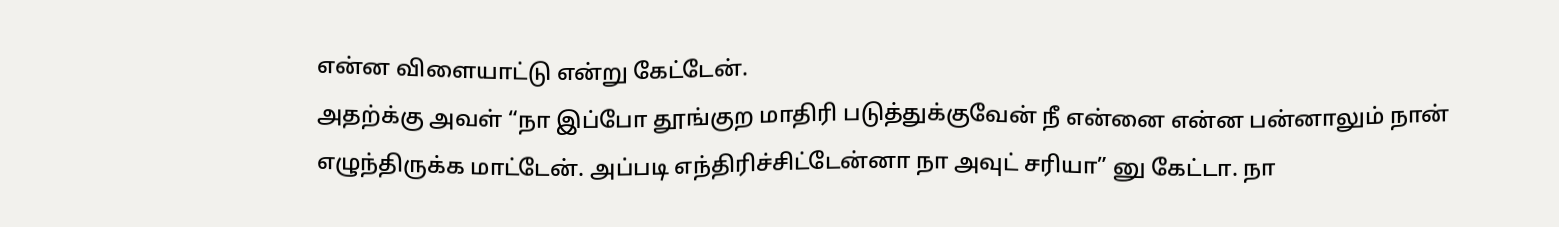என்ன விளையாட்டு என்று கேட்டேன்.
அதற்க்கு அவள் “நா இப்போ தூங்குற மாதிரி படுத்துக்குவேன் நீ என்னை என்ன பன்னாலும் நான் எழுந்திருக்க மாட்டேன். அப்படி எந்திரிச்சிட்டேன்னா நா அவுட் சரியா” னு கேட்டா. நா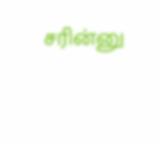சரின்னு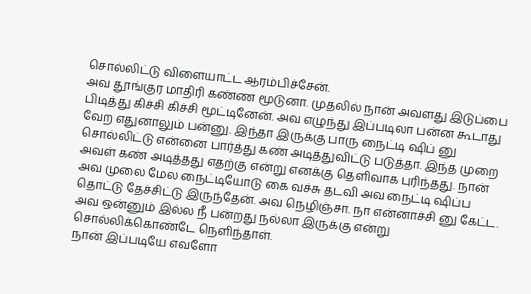சொல்லிட்டு விளையாட்ட ஆரம்பிச்சேன்.
அவ தூங்குர மாதிரி கண்ண மூடுனா. முதலில் நான் அவளது இடுப்பை பிடித்து கிச்சி கிச்சி மூட்டினேன். அவ எழுந்து இப்படிலா பன்ன கூடாது வேற எதுனாலும் பன்னு. இந்தா இருக்கு பாரு நைட்டி ஷிப் னு சொல்லிட்டு என்னை பார்த்து கண் அடித்துவிட்டு படுத்தா. இந்த முறை அவள் கண் அடித்தது எதற்கு என்று எனக்கு தெளிவாக புரிந்தது. நான் அவ முலை மேல நைட்டியோடு கை வச்சு தடவி அவ நைட்டி ஷிப்ப தொட்டு தேச்சிட்டு இருந்தேன். அவ நெழிஞ்சா. நா என்னாச்சி னு கேட்ட. அவ ஒன்னும் இல்ல நீ பன்றது நல்லா இருக்கு என்று சொல்லிக்கொண்டே நெளிந்தாள்.
நான் இப்படியே எவளோ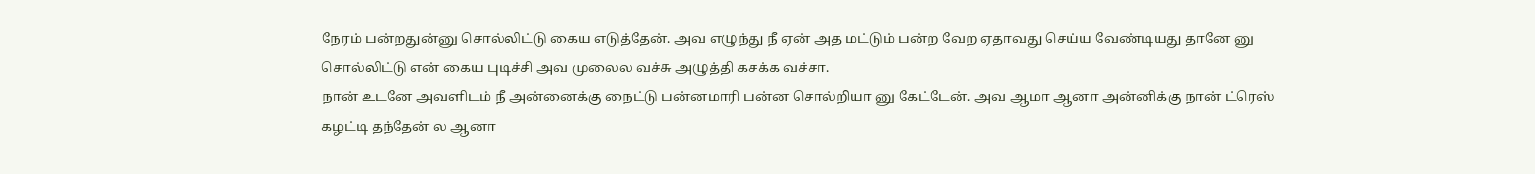நேரம் பன்றதுன்னு சொல்லிட்டு கைய எடுத்தேன். அவ எழுந்து நீ ஏன் அத மட்டும் பன்ற வேற ஏதாவது செய்ய வேண்டியது தானே னு சொல்லிட்டு என் கைய புடிச்சி அவ முலைல வச்சு அழுத்தி கசக்க வச்சா.
நான் உடனே அவளிடம் நீ அன்னைக்கு நைட்டு பன்னமாரி பன்ன சொல்றியா னு கேட்டேன். அவ ஆமா ஆனா அன்னிக்கு நான் ட்ரெஸ் கழட்டி தந்தேன் ல ஆனா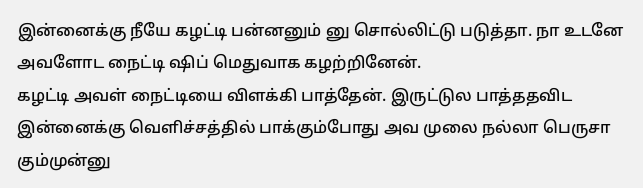இன்னைக்கு நீயே கழட்டி பன்னனும் னு சொல்லிட்டு படுத்தா. நா உடனே அவளோட நைட்டி ஷிப் மெதுவாக கழற்றினேன்.
கழட்டி அவள் நைட்டியை விளக்கி பாத்தேன். இருட்டுல பாத்ததவிட இன்னைக்கு வெளிச்சத்தில் பாக்கும்போது அவ முலை நல்லா பெருசா கும்முன்னு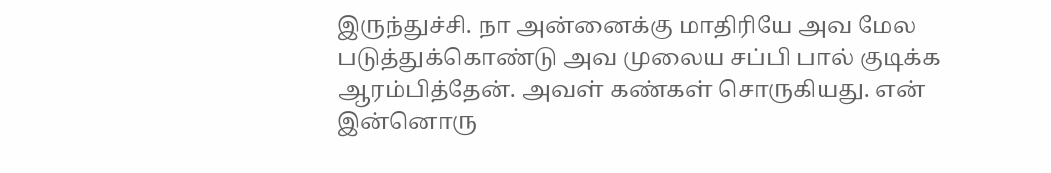இருந்துச்சி. நா அன்னைக்கு மாதிரியே அவ மேல படுத்துக்கொண்டு அவ முலைய சப்பி பால் குடிக்க ஆரம்பித்தேன். அவள் கண்கள் சொருகியது. என் இன்னொரு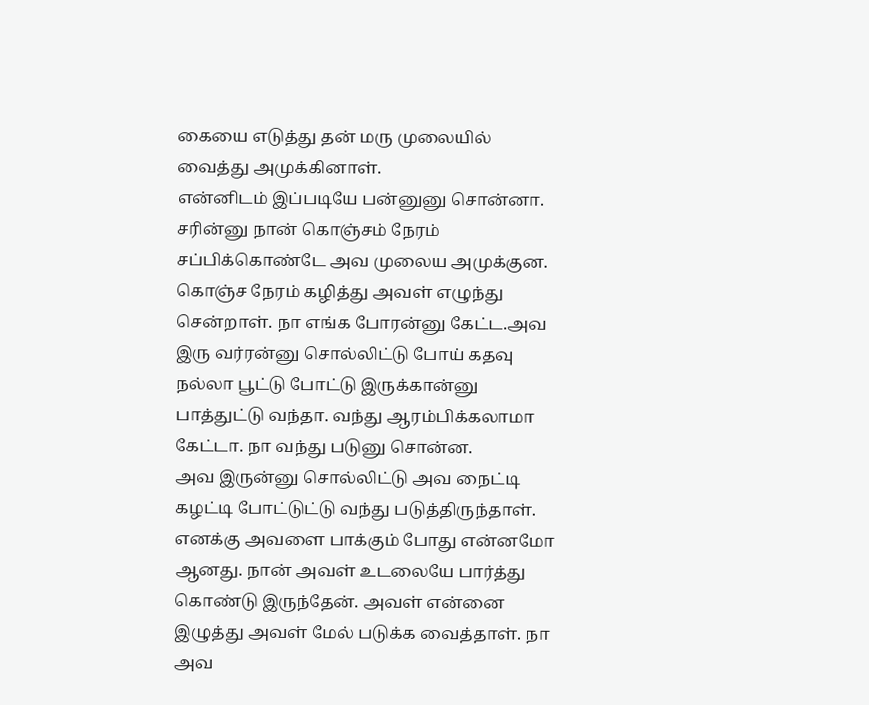கையை எடுத்து தன் மரு முலையில் வைத்து அமுக்கினாள்.
என்னிடம் இப்படியே பன்னுனு சொன்னா. சரின்னு நான் கொஞ்சம் நேரம் சப்பிக்கொண்டே அவ முலைய அமுக்குன. கொஞ்ச நேரம் கழித்து அவள் எழுந்து சென்றாள். நா எங்க போரன்னு கேட்ட.அவ இரு வர்ரன்னு சொல்லிட்டு போய் கதவு நல்லா பூட்டு போட்டு இருக்கான்னு பாத்துட்டு வந்தா. வந்து ஆரம்பிக்கலாமா கேட்டா. நா வந்து படுனு சொன்ன.
அவ இருன்னு சொல்லிட்டு அவ நைட்டி கழட்டி போட்டுட்டு வந்து படுத்திருந்தாள். எனக்கு அவளை பாக்கும் போது என்னமோ ஆனது. நான் அவள் உடலையே பார்த்து கொண்டு இருந்தேன். அவள் என்னை இழுத்து அவள் மேல் படுக்க வைத்தாள். நா அவ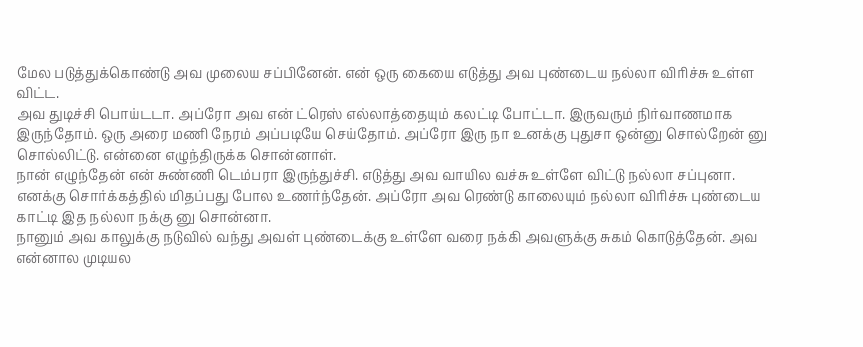மேல படுத்துக்கொண்டு அவ முலைய சப்பினேன். என் ஒரு கையை எடுத்து அவ புண்டைய நல்லா விரிச்சு உள்ள விட்ட.
அவ துடிச்சி பொய்டடா. அப்ரோ அவ என் ட்ரெஸ் எல்லாத்தையும் கலட்டி போட்டா. இருவரும் நிர்வாணமாக இருந்தோம். ஒரு அரை மணி நேரம் அப்படியே செய்தோம். அப்ரோ இரு நா உனக்கு புதுசா ஒன்னு சொல்றேன் னு சொல்லிட்டு. என்னை எழுந்திருக்க சொன்னாள்.
நான் எழுந்தேன் என் சுண்ணி டெம்பரா இருந்துச்சி. எடுத்து அவ வாயில வச்சு உள்ளே விட்டு நல்லா சப்புனா. எனக்கு சொர்க்கத்தில் மிதப்பது போல உணர்ந்தேன். அப்ரோ அவ ரெண்டு காலையும் நல்லா விரிச்சு புண்டைய காட்டி இத நல்லா நக்கு னு சொன்னா.
நானும் அவ காலுக்கு நடுவில் வந்து அவள் புண்டைக்கு உள்ளே வரை நக்கி அவளுக்கு சுகம் கொடுத்தேன். அவ என்னால முடியல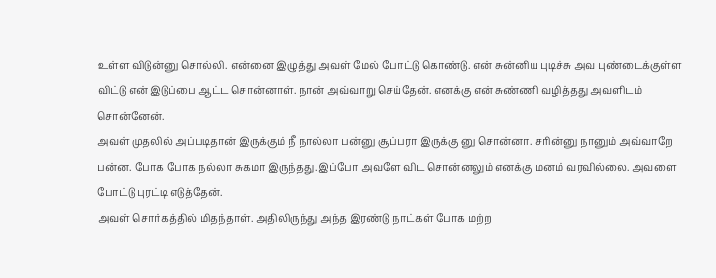உள்ள விடுன்னு சொல்லி. என்னை இழுத்து அவள் மேல் போட்டு கொண்டு. என் சுன்னிய புடிச்சு அவ புண்டைக்குள்ள விட்டு என் இடுப்பை ஆட்ட சொன்னாள். நான் அவ்வாறு செய்தேன். எனக்கு என் சுண்ணி வழித்தது அவளிடம் சொன்னேன்.
அவள் முதலில் அப்படிதான் இருக்கும் நீ நால்லா பன்னு சூப்பரா இருக்கு னு சொன்னா. சரின்னு நானும் அவ்வாறே பன்ன. போக போக நல்லா சுகமா இருந்தது.இப்போ அவளே விட சொன்னலும் எனக்கு மனம் வரவில்லை. அவளை போட்டு புரட்டி எடுத்தேன்.
அவள் சொர்கத்தில் மிதந்தாள். அதிலிருந்து அந்த இரண்டு நாட்கள் போக மற்ற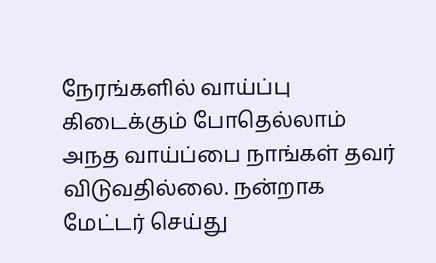நேரங்களில் வாய்ப்பு கிடைக்கும் போதெல்லாம் அநத வாய்ப்பை நாங்கள் தவர் விடுவதில்லை. நன்றாக மேட்டர் செய்து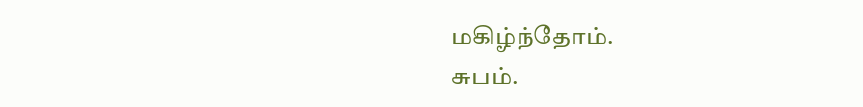மகிழ்ந்தோம்.
சுபம்.